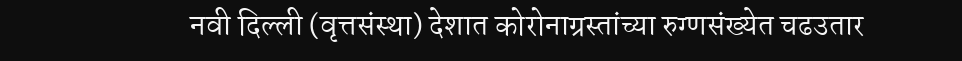नवी दिल्ली (वृत्तसंस्था) देशात कोरोनाग्रस्तांच्या रुग्णसंख्येत चढउतार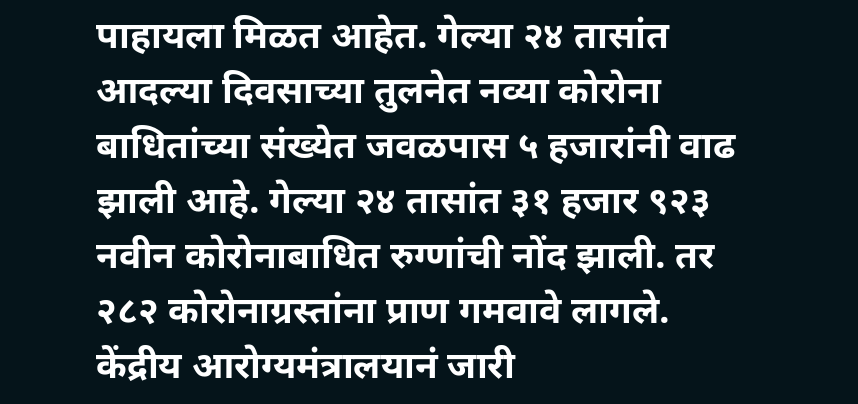पाहायला मिळत आहेत. गेल्या २४ तासांत आदल्या दिवसाच्या तुलनेत नव्या कोरोना बाधितांच्या संख्येत जवळपास ५ हजारांनी वाढ झाली आहे. गेल्या २४ तासांत ३१ हजार ९२३ नवीन कोरोनाबाधित रुग्णांची नोंद झाली. तर २८२ कोरोनाग्रस्तांना प्राण गमवावे लागले.
केंद्रीय आरोग्यमंत्रालयानं जारी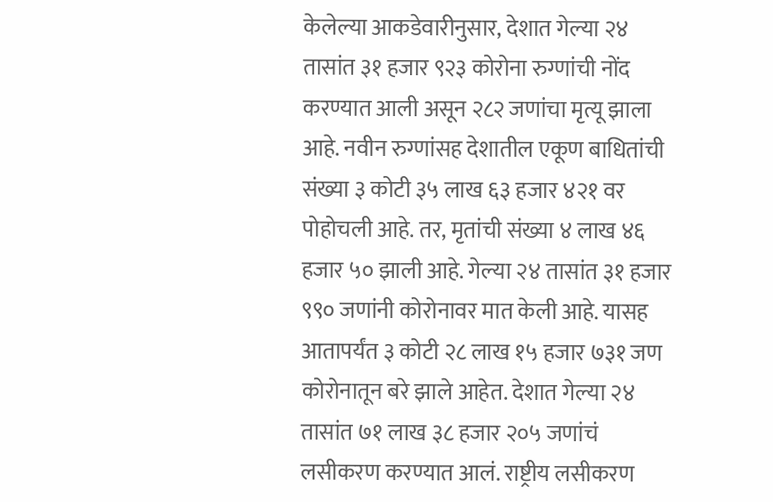केलेल्या आकडेवारीनुसार, देशात गेल्या २४ तासांत ३१ हजार ९२३ कोरोना रुग्णांची नोंद करण्यात आली असून २८२ जणांचा मृत्यू झाला आहे. नवीन रुग्णांसह देशातील एकूण बाधितांची संख्या ३ कोटी ३५ लाख ६३ हजार ४२१ वर पोहोचली आहे. तर, मृतांची संख्या ४ लाख ४६ हजार ५० झाली आहे. गेल्या २४ तासांत ३१ हजार ९९० जणांनी कोरोनावर मात केली आहे. यासह आतापर्यंत ३ कोटी २८ लाख १५ हजार ७३१ जण कोरोनातून बरे झाले आहेत. देशात गेल्या २४ तासांत ७१ लाख ३८ हजार २०५ जणांचं लसीकरण करण्यात आलं. राष्ट्रीय लसीकरण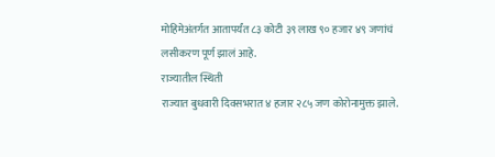मोहिमेअंतर्गत आतापर्यंत ८३ कोटी ३९ लाख ९० हजार ४९ जणांचं लसीकरण पूर्ण झालं आहे.
राज्यातील स्थिती
राज्यात बुधवारी दिवसभरात ४ हजार २८५ जण कोरोनामुक्त झाले.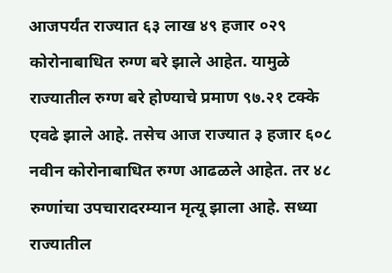आजपर्यंत राज्यात ६३ लाख ४९ हजार ०२९ कोरोनाबाधित रुग्ण बरे झाले आहेत. यामुळे राज्यातील रुग्ण बरे होण्याचे प्रमाण ९७.२१ टक्के एवढे झाले आहे. तसेच आज राज्यात ३ हजार ६०८ नवीन कोरोनाबाधित रुग्ण आढळले आहेत. तर ४८ रुग्णांचा उपचारादरम्यान मृत्यू झाला आहे. सध्या राज्यातील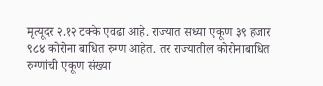मृत्यूदर २.१२ टक्के एवढा आहे. राज्यात सध्या एकूण ३९ हजार ९८४ कोरोना बाधित रुग्ण आहेत. तर राज्यातील कोरोनाबाधित रुग्णांची एकूण संख्या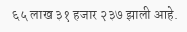६५ लाख ३१ हजार २३७ झाली आहे.